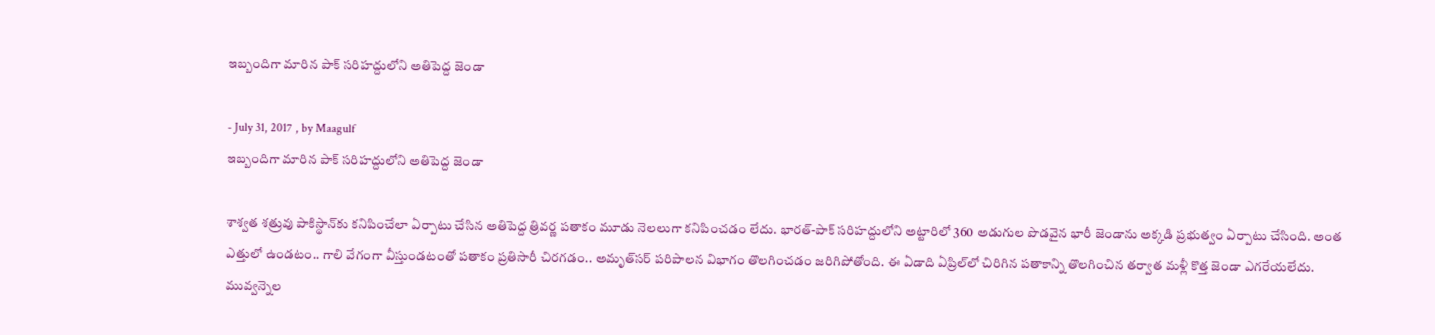ఇబ్బందిగా మారిన పాక్‌ సరిహద్దులోని అతిపెద్ద జెండా

- July 31, 2017 , by Maagulf
ఇబ్బందిగా మారిన పాక్‌ సరిహద్దులోని అతిపెద్ద జెండా

శాశ్వత శత్రువు పాకిస్థాన్‌కు కనిపించేలా ఏర్పాటు చేసిన అతిపెద్ద త్రివర్ణ పతాకం మూడు నెలలుగా కనిపించడం లేదు. భారత్‌-పాక్‌ సరిహద్దులోని అట్టారిలో 360 అడుగుల పొడవైన భారీ జెండాను అక్కడి ప్రభుత్వం ఏర్పాటు చేసింది. అంత ఎత్తులో ఉండటం.. గాలి వేగంగా వీస్తుండటంతో పతాకం ప్రతిసారీ చిరగడం.. అమృత్‌సర్‌ పరిపాలన విభాగం తొలగించడం జరిగిపోతోంది. ఈ ఏడాది ఏప్రిల్‌లో చిరిగిన పతాకాన్ని తొలగించిన తర్వాత మళ్లీ కొత్త జెండా ఎగరేయలేదు. మువ్వన్నెల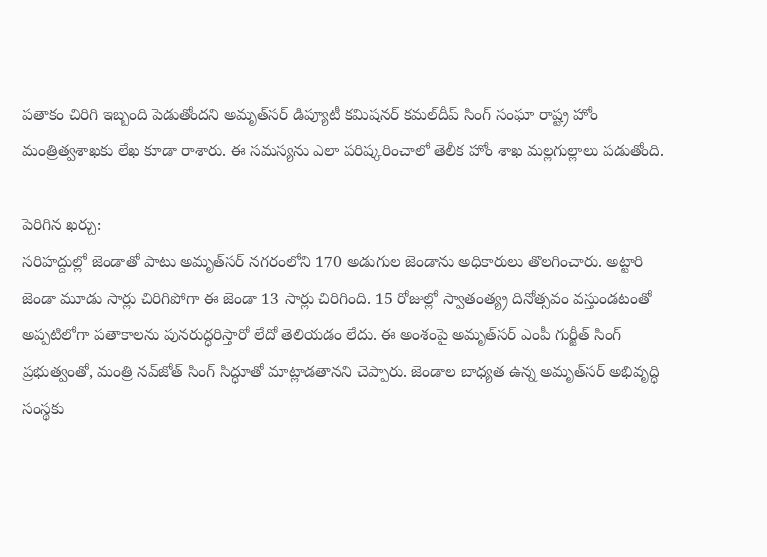పతాకం చిరిగి ఇబ్బంది పెడుతోందని అమృత్‌సర్‌ డిప్యూటీ కమిషనర్‌ కమల్‌దీప్‌ సింగ్‌ సంఘా రాష్ట్ర హోం మంత్రిత్వశాఖకు లేఖ కూడా రాశారు. ఈ సమస్యను ఎలా పరిష్కరించాలో తెలీక హోం శాఖ మల్లగుల్లాలు పడుతోంది.

పెరిగిన ఖర్చు:
సరిహద్దుల్లో జెండాతో పాటు అమృత్‌సర్‌ నగరంలోని 170 అడుగుల జెండాను అధికారులు తొలగించారు. అట్టారి జెండా మూడు సార్లు చిరిగిపోగా ఈ జెండా 13 సార్లు చిరిగింది. 15 రోజుల్లో స్వాతంత్య్ర దినోత్సవం వస్తుండటంతో అప్పటిలోగా పతాకాలను పునరుద్ధరిస్తారో లేదో తెలియడం లేదు. ఈ అంశంపై అమృత్‌సర్‌ ఎంపీ గుర్జీత్‌ సింగ్‌ ప్రభుత్వంతో, మంత్రి నవ్‌జోత్‌ సింగ్‌ సిద్ధూతో మాట్లాడతానని చెప్పారు. జెండాల బాధ్యత ఉన్న అమృత్‌సర్‌ అభివృద్ధి సంస్థకు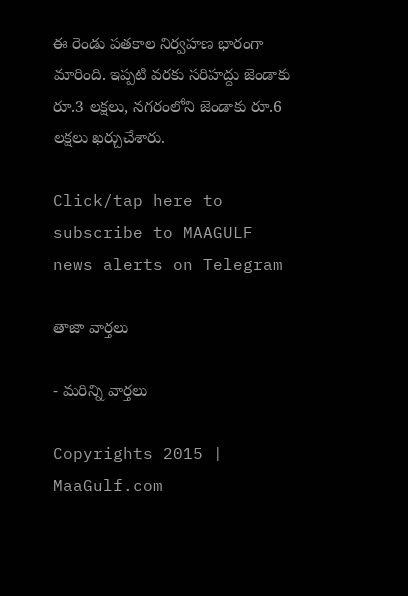ఈ రెండు పతకాల నిర్వహణ భారంగా మారింది. ఇప్పటి వరకు సరిహద్దు జెండాకు రూ.3 లక్షలు, నగరంలోని జెండాకు రూ.6 లక్షలు ఖర్చుచేశారు.

Click/tap here to subscribe to MAAGULF news alerts on Telegram

తాజా వార్తలు

- మరిన్ని వార్తలు

Copyrights 2015 | MaaGulf.com